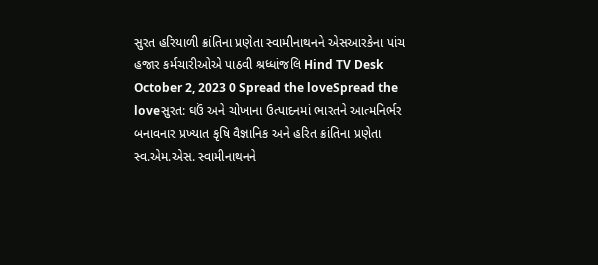સુરત હરિયાળી ક્રાંતિના પ્રણેતા સ્વામીનાથનને એસઆરકેના પાંચ હજાર કર્મચારીઓએ પાઠવી શ્રધ્ધાંજલિ Hind TV Desk October 2, 2023 0 Spread the loveSpread the loveસુરત: ઘઉં અને ચોખાના ઉત્પાદનમાં ભારતને આત્મનિર્ભર બનાવનાર પ્રખ્યાત કૃષિ વૈજ્ઞાનિક અને હરિત ક્રાંતિના પ્રણેતા સ્વ.એમ.એસ. સ્વામીનાથનને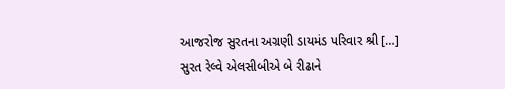આજરોજ સુરતના અગ્રણી ડાયમંડ પરિવાર શ્રી […]
સુરત રેલ્વે એલસીબીએ બે રીઢાને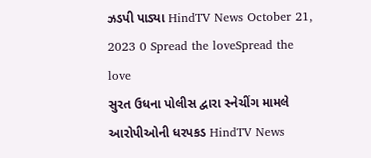ઝડપી પાડ્યા HindTV News October 21, 2023 0 Spread the loveSpread the love
સુરત ઉધના પોલીસ દ્વારા સ્નેચીંગ મામલે આરોપીઓની ધરપકડ HindTV News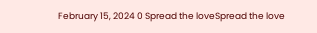February 15, 2024 0 Spread the loveSpread the love